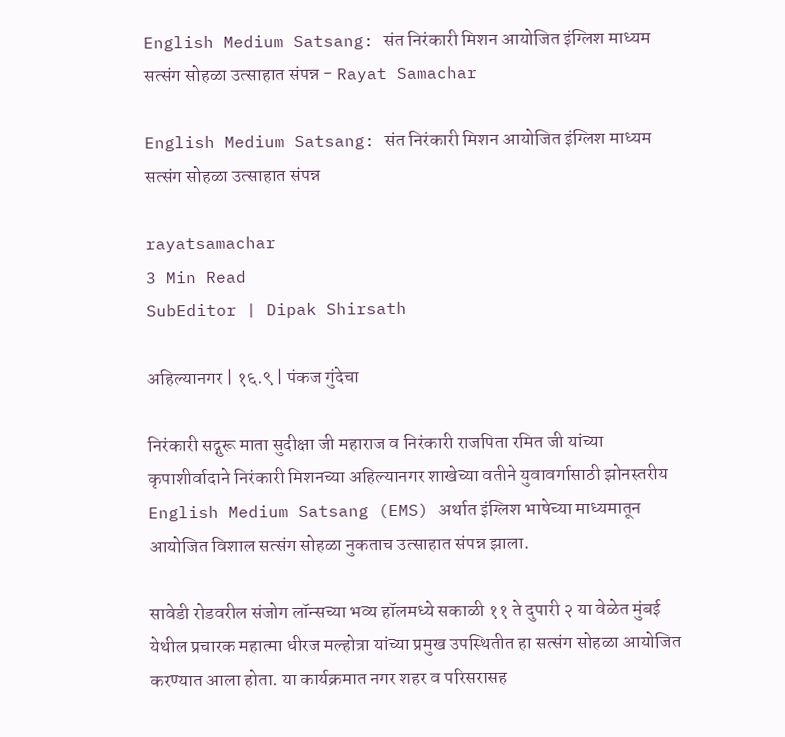English Medium Satsang: संत निरंकारी मिशन आयोजित इंग्लिश माध्यम सत्संग सोहळा उत्साहात संपन्न - Rayat Samachar

English Medium Satsang: संत निरंकारी मिशन आयोजित इंग्लिश माध्यम सत्संग सोहळा उत्साहात संपन्न

rayatsamachar
3 Min Read
SubEditor | Dipak Shirsath

अहिल्यानगर | १६.९ | पंकज गुंदेचा

निरंकारी सद्गुरू माता सुदीक्षा जी महाराज व निरंकारी राजपिता रमित जी यांच्या कृपाशीर्वादाने निरंकारी मिशनच्या अहिल्यानगर शाखेच्या वतीने युवावर्गासाठी झोनस्तरीय English Medium Satsang (EMS) अर्थात इंग्लिश भाषेच्या माध्यमातून आयोजित विशाल सत्संग सोहळा नुकताच उत्साहात संपन्न झाला.

सावेडी रोडवरील संजोग लॉन्सच्या भव्य हॉलमध्ये सकाळी ११ ते दुपारी २ या वेळेत मुंबई येथील प्रचारक महात्मा धीरज मल्होत्रा यांच्या प्रमुख उपस्थितीत हा सत्संग सोहळा आयोजित करण्यात आला होता. या कार्यक्रमात नगर शहर व परिसरासह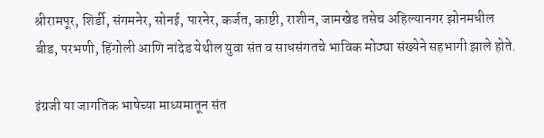श्रीरामपूर, शिर्डी, संगमनेर, सोनई, पारनेर, कर्जत, काष्टी, राशीन, जामखेड तसेच अहिल्यानगर झोनमधील बीड, परभणी, हिंगोली आणि नांदेड येथील युवा संत व साधसंगतचे भाविक मोठ्या संख्येने सहभागी झाले होते.

इंग्रजी या जागतिक भाषेच्या माध्यमातून संत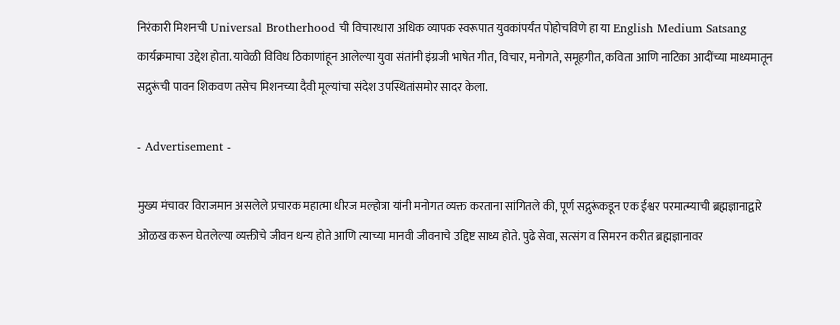निरंकारी मिशनची Universal Brotherhood ची विचारधारा अधिक व्यापक स्वरूपात युवकांपर्यंत पोहोचविणे हा या English Medium Satsang कार्यक्रमाचा उद्देश होता. यावेळी विविध ठिकाणांहून आलेल्या युवा संतांनी इंग्रजी भाषेत गीत, विचार, मनोगते, समूहगीत, कविता आणि नाटिका आदींच्या माध्यमातून सद्गुरूंची पावन शिकवण तसेच मिशनच्या दैवी मूल्यांचा संदेश उपस्थितांसमोर सादर केला.

- Advertisement -

मुख्य मंचावर विराजमान असलेले प्रचारक महात्मा धीरज मल्होत्रा यांनी मनोगत व्यक्त करताना सांगितले की, पूर्ण सद्गुरूंकडून एक ईश्वर परमात्म्याची ब्रह्मज्ञानाद्वारे ओळख करून घेतलेल्या व्यक्तीचे जीवन धन्य होते आणि त्याच्या मानवी जीवनाचे उद्दिष्ट साध्य होते. पुढे सेवा, सत्संग व सिमरन करीत ब्रह्मज्ञानावर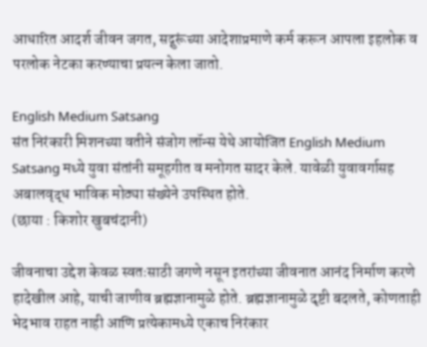आधारित आदर्श जीवन जगत, सद्गुरूंच्या आदेशाप्रमाणे कर्म करून आपला इहलोक व परलोक नेटका करण्याचा प्रयत्न केला जातो.

English Medium Satsang
संत निरंकारी मिशनच्या वतीने संजोग लॉन्स येथे आयोजित English Medium Satsang मध्ये युवा संतांनी समूहगीत व मनोगत सादर केले. यावेळी युवावर्गासह अबालवृद्ध भाविक मोठ्या संख्येने उपस्थित होते.
(छाया : किशोर खुबचंदानी)

जीवनाचा उद्देश केवळ स्वतःसाठी जगणे नसून इतरांच्या जीवनात आनंद निर्माण करणे हादेखील आहे, याची जाणीव ब्रह्मज्ञानामुळे होते. ब्रह्मज्ञानामुळे दृष्टी बदलते, कोणताही भेदभाव राहत नाही आणि प्रत्येकामध्ये एकाच निरंकार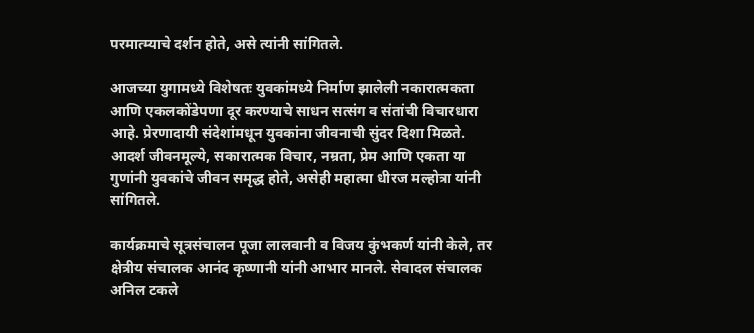परमात्म्याचे दर्शन होते, असे त्यांनी सांगितले.

आजच्या युगामध्ये विशेषतः युवकांमध्ये निर्माण झालेली नकारात्मकता आणि एकलकोंडेपणा दूर करण्याचे साधन सत्संग व संतांची विचारधारा आहे. प्रेरणादायी संदेशांमधून युवकांना जीवनाची सुंदर दिशा मिळते. आदर्श जीवनमूल्ये, सकारात्मक विचार, नम्रता, प्रेम आणि एकता या गुणांनी युवकांचे जीवन समृद्ध होते, असेही महात्मा धीरज मल्होत्रा यांनी सांगितले.

कार्यक्रमाचे सूत्रसंचालन पूजा लालवानी व विजय कुंभकर्ण यांनी केले, तर क्षेत्रीय संचालक आनंद कृष्णानी यांनी आभार मानले. सेवादल संचालक अनिल टकले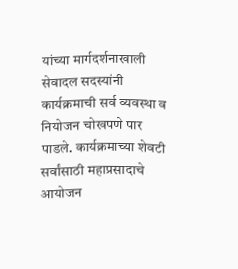यांच्या मार्गदर्शनाखाली सेवादल सदस्यांनी कार्यक्रमाची सर्व व्यवस्था व नियोजन चोखपणे पार पाडले. कार्यक्रमाच्या शेवटी सर्वांसाठी महाप्रसादाचे आयोजन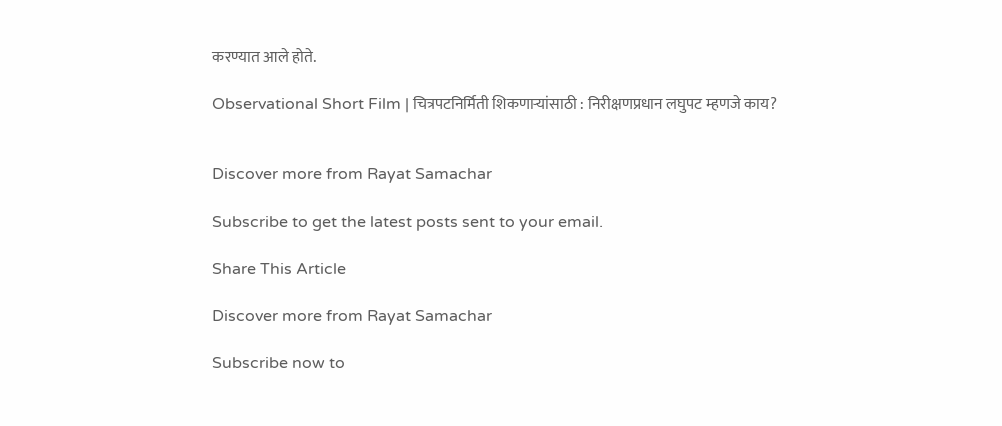करण्यात आले होते.

Observational Short Film | चित्रपटनिर्मिती शिकणाऱ्यांसाठी : निरीक्षणप्रधान लघुपट म्हणजे काय?


Discover more from Rayat Samachar

Subscribe to get the latest posts sent to your email.

Share This Article

Discover more from Rayat Samachar

Subscribe now to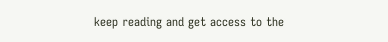keep reading and get access to the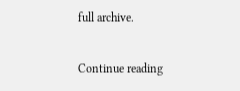full archive.

Continue reading